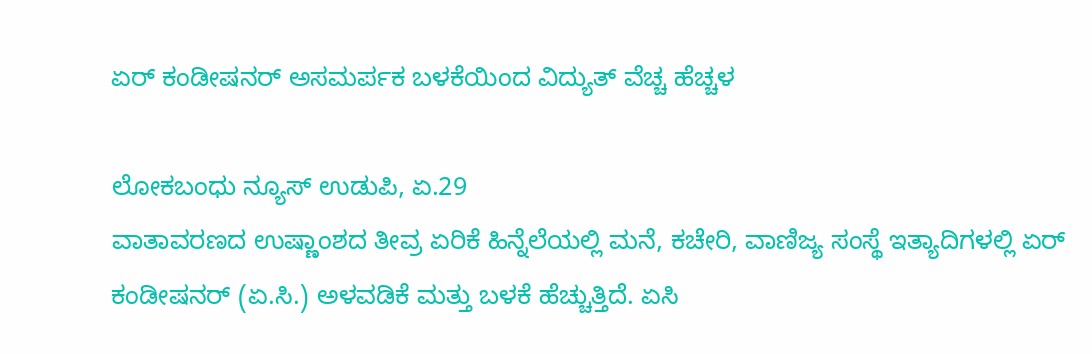ಏರ್ ಕಂಡೀಷನರ್ ಅಸಮರ್ಪಕ ಬಳಕೆಯಿಂದ ವಿದ್ಯುತ್ ವೆಚ್ಚ ಹೆಚ್ಚಳ

ಲೋಕಬಂಧು ನ್ಯೂಸ್ ಉಡುಪಿ, ಏ.29
ವಾತಾವರಣದ ಉಷ್ಣಾಂಶದ ತೀವ್ರ ಏರಿಕೆ ಹಿನ್ನೆಲೆಯಲ್ಲಿ ಮನೆ, ಕಚೇರಿ, ವಾಣಿಜ್ಯ ಸಂಸ್ಥೆ ಇತ್ಯಾದಿಗಳಲ್ಲಿ ಏರ್ ಕಂಡೀಷನರ್ (ಏ.ಸಿ.) ಅಳವಡಿಕೆ ಮತ್ತು ಬಳಕೆ ಹೆಚ್ಚುತ್ತಿದೆ. ಏಸಿ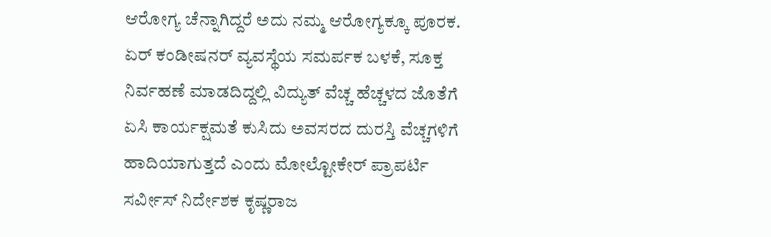ಆರೋಗ್ಯ ಚೆನ್ನಾಗಿದ್ದರೆ ಅದು ನಮ್ಮ ಆರೋಗ್ಯಕ್ಕೂ ಪೂರಕ. ಏರ್ ಕಂಡೀಷನರ್ ವ್ಯವಸ್ಥೆಯ ಸಮರ್ಪಕ ಬಳಕೆ, ಸೂಕ್ತ ನಿರ್ವಹಣೆ ಮಾಡದಿದ್ದಲ್ಲಿ ವಿದ್ಯುತ್ ವೆಚ್ಚ ಹೆಚ್ಚಳದ ಜೊತೆಗೆ ಏಸಿ ಕಾರ್ಯಕ್ಷಮತೆ ಕುಸಿದು ಅವಸರದ ದುರಸ್ತಿ ವೆಚ್ಚಗಳಿಗೆ ಹಾದಿಯಾಗುತ್ತದೆ ಎಂದು ಮೋಲ್ಟೋಕೇರ್ ಪ್ರಾಪರ್ಟಿ ಸರ್ವೀಸ್‌ ನಿರ್ದೇಶಕ ಕೃಷ್ಣರಾಜ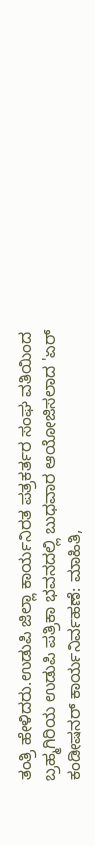ತಂತ್ರಿ ಹೇಳಿದರು.ಉಡುಪಿ ಜಿಲ್ಲಾ ಕಾರ್ಯನಿರತ ಪತ್ರಕರ್ತರ ಸಂಘ ವತಿಯಿಂದ ಬ್ರಹ್ಮಗಿರಿಯ ಉಡುಪಿ ಪತ್ರಿಕಾ ಭವನದಲ್ಲಿ ಬುಧವಾರ ಆಯೋಜಿಸಲಾದ 'ಏರ್ ಕಂಡೀಷನರ್ ಕಾರ್ಯನಿರ್ವಹಣೆ: ಮಾಹಿತಿ,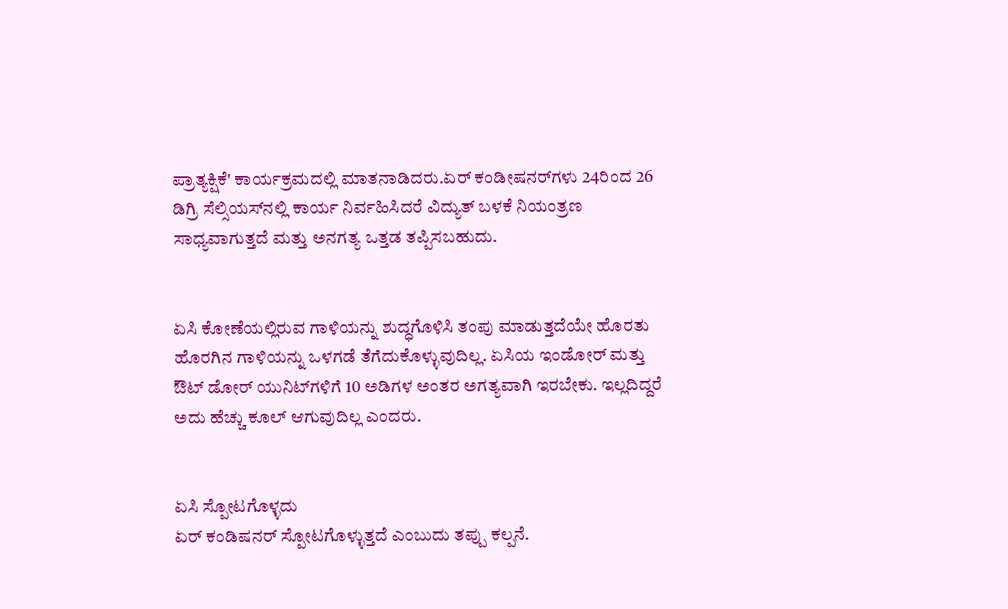ಪ್ರಾತ್ಯಕ್ಷಿಕೆ' ಕಾರ್ಯಕ್ರಮದಲ್ಲಿ ಮಾತನಾಡಿದರು.ಏರ್ ಕಂಡೀಷನರ್‌ಗಳು 24ರಿಂದ 26 ಡಿಗ್ರಿ ಸೆಲ್ಸಿಯಸ್‌ನಲ್ಲಿ ಕಾರ್ಯ ನಿರ್ವಹಿಸಿದರೆ ವಿದ್ಯುತ್ ಬಳಕೆ ನಿಯಂತ್ರಣ ಸಾಧ್ಯವಾಗುತ್ತದೆ ಮತ್ತು ಅನಗತ್ಯ ಒತ್ತಡ ತಪ್ಪಿಸಬಹುದು.


ಏಸಿ ಕೋಣೆಯಲ್ಲಿರುವ ಗಾಳಿಯನ್ನು ಶುದ್ಧಗೊಳಿಸಿ ತಂಪು ಮಾಡುತ್ತದೆಯೇ ಹೊರತು ಹೊರಗಿನ ಗಾಳಿಯನ್ನು ಒಳಗಡೆ ತೆಗೆದುಕೊಳ್ಳುವುದಿಲ್ಲ. ಏಸಿಯ ಇಂಡೋರ್ ಮತ್ತು ಔಟ್ ಡೋರ್ ಯುನಿಟ್‌ಗಳಿಗೆ 10 ಅಡಿಗಳ ಅಂತರ ಅಗತ್ಯವಾಗಿ ಇರಬೇಕು. ಇಲ್ಲದಿದ್ದರೆ ಅದು ಹೆಚ್ಚು ಕೂಲ್ ಆಗುವುದಿಲ್ಲ ಎಂದರು.


ಏಸಿ ಸ್ಪೋಟಗೊಳ್ಳದು
ಏರ್ ಕಂಡಿಷನರ್ ಸ್ಪೋಟಗೊಳ್ಳುತ್ತದೆ ಎಂಬುದು ತಪ್ಪು ಕಲ್ಪನೆ.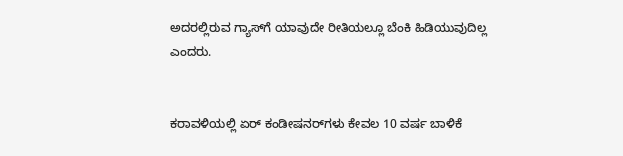ಅದರಲ್ಲಿರುವ ಗ್ಯಾಸ್‌ಗೆ ಯಾವುದೇ ರೀತಿಯಲ್ಲೂ ಬೆಂಕಿ ಹಿಡಿಯುವುದಿಲ್ಲ ಎಂದರು.


ಕರಾವಳಿಯಲ್ಲಿ ಏರ್ ಕಂಡೀಷನರ್‌ಗಳು ಕೇವಲ 10 ವರ್ಷ ಬಾಳಿಕೆ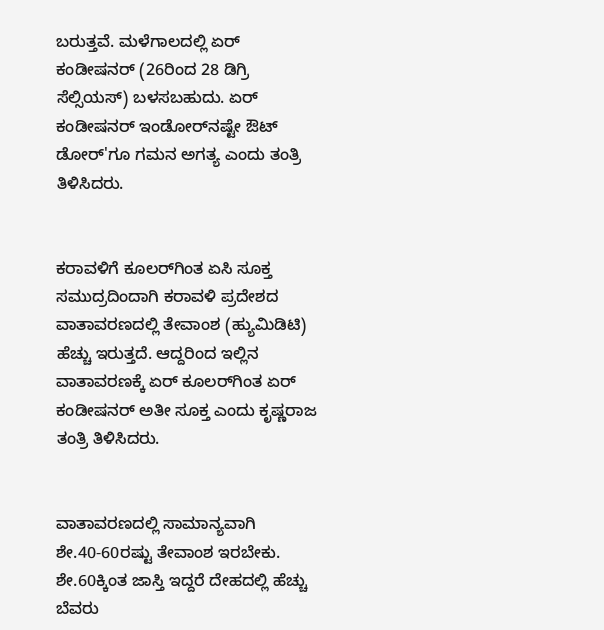ಬರುತ್ತವೆ. ಮಳೆಗಾಲದಲ್ಲಿ ಏರ್ ಕಂಡೀಷನರ್ (26ರಿಂದ 28 ಡಿಗ್ರಿ ಸೆಲ್ಸಿಯಸ್) ಬಳಸಬಹುದು. ಏರ್ ಕಂಡೀಷನರ್ ಇಂಡೋರ್‌ನಷ್ಟೇ ಔಟ್ ಡೋರ್'ಗೂ ಗಮನ ಅಗತ್ಯ ಎಂದು ತಂತ್ರಿ ತಿಳಿಸಿದರು.


ಕರಾವಳಿಗೆ ಕೂಲರ್‌ಗಿಂತ ಏಸಿ ಸೂಕ್ತ
ಸಮುದ್ರದಿಂದಾಗಿ ಕರಾವಳಿ ಪ್ರದೇಶದ ವಾತಾವರಣದಲ್ಲಿ ತೇವಾಂಶ (ಹ್ಯುಮಿಡಿಟಿ) ಹೆಚ್ಚು ಇರುತ್ತದೆ. ಆದ್ದರಿಂದ ಇಲ್ಲಿನ ವಾತಾವರಣಕ್ಕೆ ಏರ್ ಕೂಲರ್‌ಗಿಂತ ಏರ್ ಕಂಡೀಷನರ್ ಅತೀ ಸೂಕ್ತ ಎಂದು ಕೃಷ್ಣರಾಜ ತಂತ್ರಿ ತಿಳಿಸಿದರು.


ವಾತಾವರಣದಲ್ಲಿ ಸಾಮಾನ್ಯವಾಗಿ ಶೇ.40-60ರಷ್ಟು ತೇವಾಂಶ ಇರಬೇಕು. ಶೇ.60ಕ್ಕಿಂತ ಜಾಸ್ತಿ ಇದ್ದರೆ ದೇಹದಲ್ಲಿ ಹೆಚ್ಚು ಬೆವರು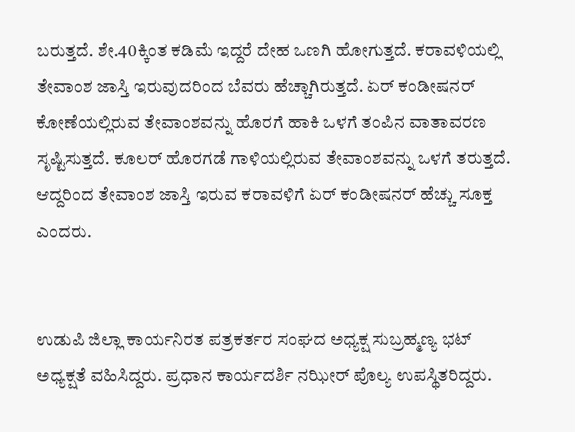ಬರುತ್ತದೆ. ಶೇ.40ಕ್ಕಿಂತ ಕಡಿಮೆ ಇದ್ದರೆ ದೇಹ ಒಣಗಿ ಹೋಗುತ್ತದೆ. ಕರಾವಳಿಯಲ್ಲಿ ತೇವಾಂಶ ಜಾಸ್ತಿ ಇರುವುದರಿಂದ ಬೆವರು ಹೆಚ್ಚಾಗಿರುತ್ತದೆ. ಏರ್ ಕಂಡೀಷನರ್ ಕೋಣೆಯಲ್ಲಿರುವ ತೇವಾಂಶವನ್ನು ಹೊರಗೆ ಹಾಕಿ ಒಳಗೆ ತಂಪಿನ ವಾತಾವರಣ ಸೃಷ್ಟಿಸುತ್ತದೆ. ಕೂಲರ್ ಹೊರಗಡೆ ಗಾಳಿಯಲ್ಲಿರುವ ತೇವಾಂಶವನ್ನು ಒಳಗೆ ತರುತ್ತದೆ. ಆದ್ದರಿಂದ ತೇವಾಂಶ ಜಾಸ್ತಿ ಇರುವ ಕರಾವಳಿಗೆ ಏರ್ ಕಂಡೀಷನರ್ ಹೆಚ್ಚು ಸೂಕ್ತ ಎಂದರು.


ಉಡುಪಿ ಜಿಲ್ಲಾ ಕಾರ್ಯನಿರತ ಪತ್ರಕರ್ತರ ಸಂಘದ ಅಧ್ಯಕ್ಷ ಸುಬ್ರಹ್ಮಣ್ಯ ಭಟ್ ಅಧ್ಯಕ್ಷತೆ ವಹಿಸಿದ್ದರು. ಪ್ರಧಾನ ಕಾರ್ಯದರ್ಶಿ ನಝೀರ್ ಪೊಲ್ಯ ಉಪಸ್ಥಿತರಿದ್ದರು.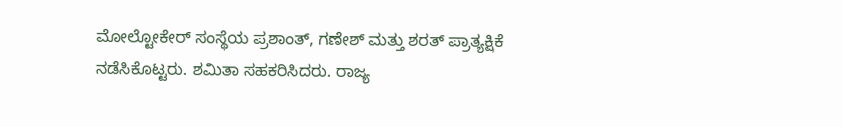ಮೋಲ್ಟೋಕೇರ್ ಸಂಸ್ಥೆಯ ಪ್ರಶಾಂತ್, ಗಣೇಶ್ ಮತ್ತು ಶರತ್ ಪ್ರಾತ್ಯಕ್ಷಿಕೆ ನಡೆಸಿಕೊಟ್ಟರು. ಶಮಿತಾ ಸಹಕರಿಸಿದರು. ರಾಜ್ಯ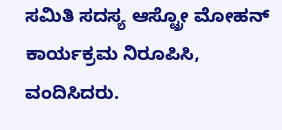ಸಮಿತಿ ಸದಸ್ಯ ಆಸ್ಟ್ರೋ ಮೋಹನ್ ಕಾರ್ಯಕ್ರಮ ನಿರೂಪಿಸಿ, ವಂದಿಸಿದರು.